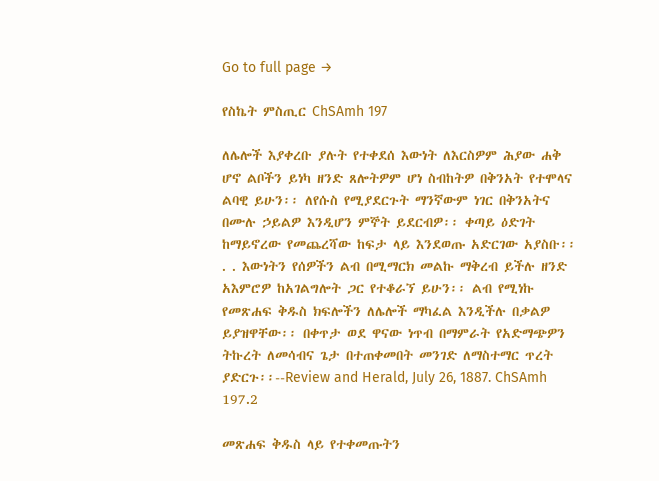Go to full page →

የስኬት ምስጢር ChSAmh 197

ለሌሎች እያቀረቡ ያሉት የተቀደሰ እውነት ለእርስዎም ሕያው ሐቅ ሆኖ ልቦችን ይነካ ዘንድ ጸሎትዎም ሆነ ስብከትዎ በቅንአት የተሞላና ልባዊ ይሁን፡፡ ለየሱስ የሚያደርጉት ማንኛውም ነገር በቅንአትና በሙሉ ኃይልዎ እንዲሆን ምኞት ይደርብዎ፡፡ ቀጣይ ዕድገት ከማይኖረው የመጨረሻው ከፍታ ላይ እንደወጡ አድርገው አያስቡ፡፡ . . እውነትን የሰዎችን ልብ በሚማርክ መልኩ ማቅረብ ይችሉ ዘንድ አእምሮዎ ከአገልግሎት ጋር የተቆራኘ ይሁን፡፡ ልብ የሚነኩ የመጽሐፍ ቅዱስ ክፍሎችን ለሌሎች ማካፈል እንዲችሉ በቃልዎ ይያዝዋቸው፡፡ በቀጥታ ወደ ዋናው ነጥብ በማምራት የአድማጭዎን ትኩረት ለመሳብና ጌታ በተጠቀመበት መንገድ ለማስተማር ጥረት ያድርጉ፡፡--Review and Herald, July 26, 1887. ChSAmh 197.2

መጽሐፍ ቅዱስ ላይ የተቀመጡትን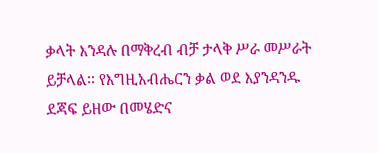ቃላት እንዳሉ በማቅረብ ብቻ ታላቅ ሥራ መሥራት ይቻላል፡፡ የእግዚአብሔርን ቃል ወደ እያንዳንዱ ደጃፍ ይዘው በመሄድና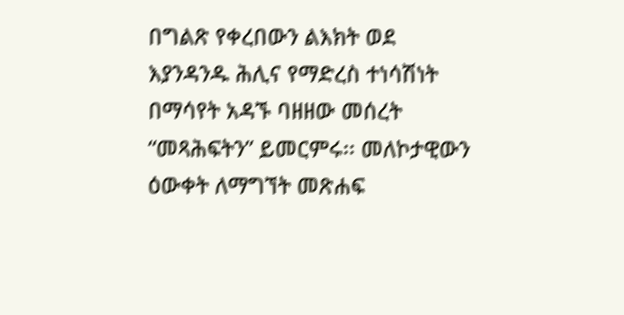በግልጽ የቀረበውን ልእክት ወደ እያንዳንዱ ሕሊና የማድረስ ተነሳሽነት በማሳየት አዳኙ ባዘዘው መሰረት “መጻሕፍትን” ይመርምሩ፡፡ መለኮታዊውን ዕውቀት ለማግኘት መጽሐፍ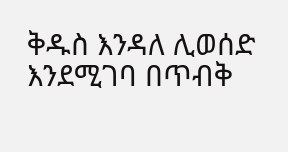ቅዱስ እንዳለ ሊወሰድ እንደሚገባ በጥብቅ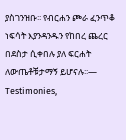ያስገንዝቡ፡፡ የብርሐን ጮራ ፈንጥቆ ነፍሳት እያንዳንዱን የከበረ ጨረር በደስታ ሲቀበሉ ያለ ፍርሐት ለውጤቶቹታማኝ ይሆናሉ፡፡— Testimonies,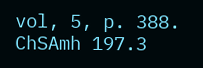vol, 5, p. 388. ChSAmh 197.3